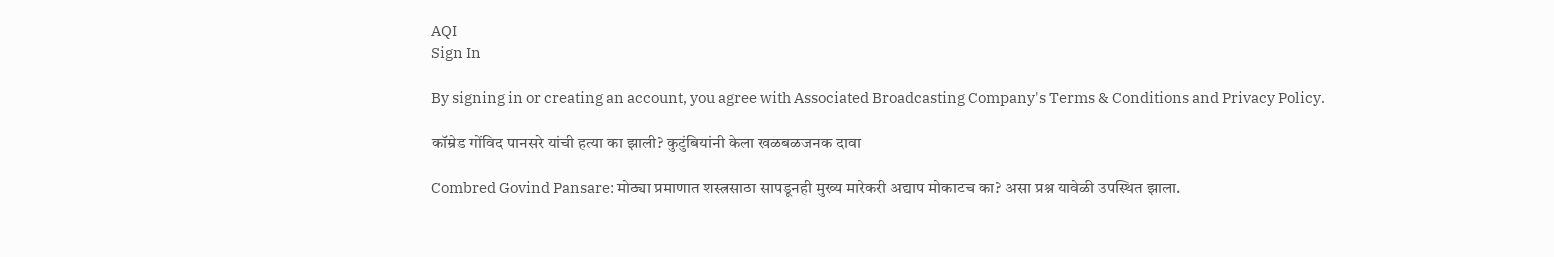AQI
Sign In

By signing in or creating an account, you agree with Associated Broadcasting Company's Terms & Conditions and Privacy Policy.

कॉम्रेड गोंविद पानसरे यांची हत्या का झाली? कुटुंबियांनी केला खळबळजनक दावा

Combred Govind Pansare: मोठ्या प्रमाणात शस्त्रसाठा सापडूनही मुख्य मारेकरी अद्याप मोकाटच का? असा प्रश्न यावेळी उपस्थित झाला.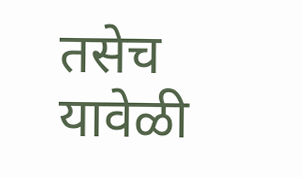तसेच यावेळी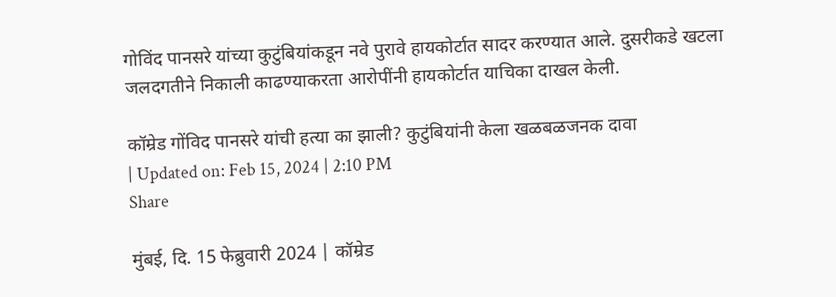गोविंद पानसरे यांच्या कुटुंबियांकडून नवे पुरावे हायकोर्टात सादर करण्यात आले. दुसरीकडे खटला जलदगतीने निकाली काढण्याकरता आरोपींनी हायकोर्टात याचिका दाखल केली.

कॉम्रेड गोंविद पानसरे यांची हत्या का झाली? कुटुंबियांनी केला खळबळजनक दावा
| Updated on: Feb 15, 2024 | 2:10 PM
Share

मुंबई, दि. 15 फेब्रुवारी 2024 | कॉम्रेड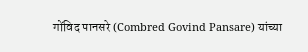गोंविद पानसरे (Combred Govind Pansare) यांच्या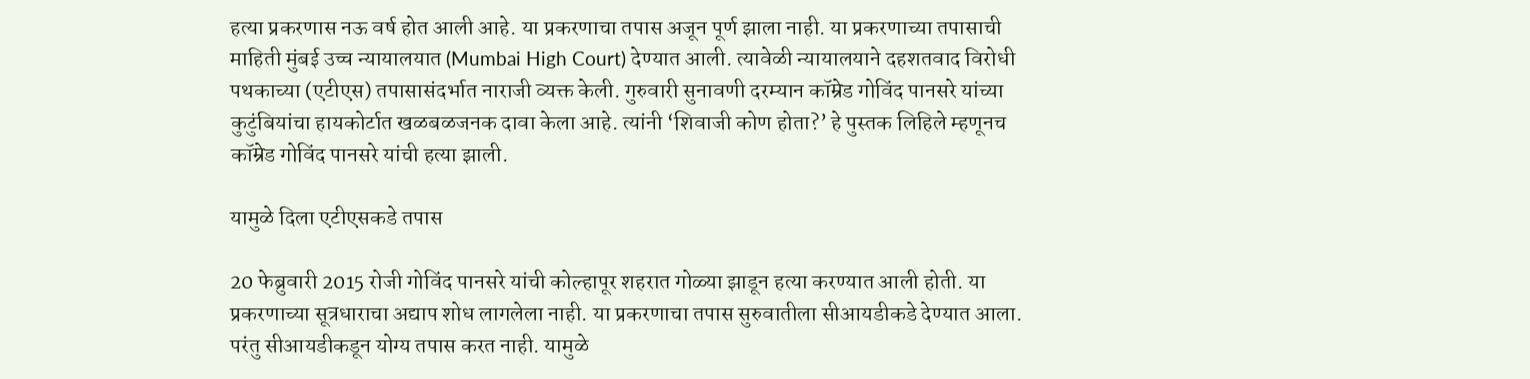हत्या प्रकरणास नऊ वर्ष होत आली आहे. या प्रकरणाचा तपास अजून पूर्ण झाला नाही. या प्रकरणाच्या तपासाची माहिती मुंबई उच्च न्यायालयात (Mumbai High Court) देण्यात आली. त्यावेळी न्यायालयाने दहशतवाद विरोधी पथकाच्या (एटीएस) तपासासंदर्भात नाराजी व्यक्त केली. गुरुवारी सुनावणी दरम्यान कॉम्रेड गोविंद पानसरे यांच्या कुटुंबियांचा हायकोर्टात खळबळजनक दावा केला आहे. त्यांनी ‘शिवाजी कोण होता?’ हे पुस्तक लिहिले म्हणूनच कॉम्रेड गोविंद पानसरे यांची हत्या झाली.

यामुळे दिला एटीएसकडे तपास

20 फेब्रुवारी 2015 रोजी गोविंद पानसरे यांची कोल्हापूर शहरात गोळ्या झाडून हत्या करण्यात आली होती. या प्रकरणाच्या सूत्रधाराचा अद्याप शोध लागलेला नाही. या प्रकरणाचा तपास सुरुवातीला सीआयडीकडे देण्यात आला. परंतु सीआयडीकडून योग्य तपास करत नाही. यामुळे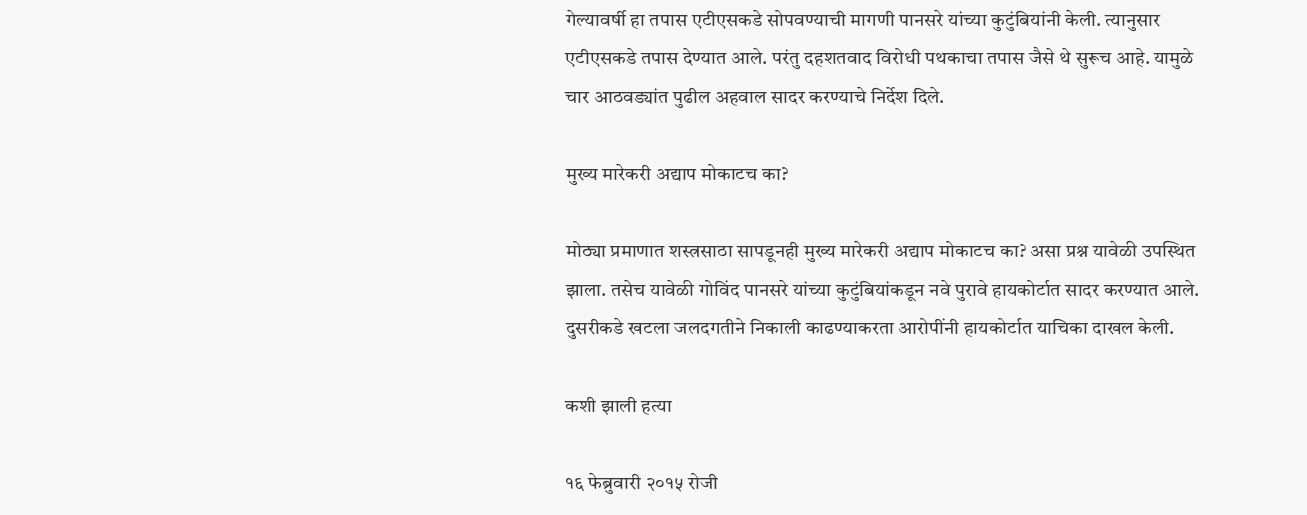गेल्यावर्षी हा तपास एटीएसकडे सोपवण्याची मागणी पानसरे यांच्या कुटुंबियांनी केली. त्यानुसार एटीएसकडे तपास देण्यात आले. परंतु दहशतवाद विरोधी पथकाचा तपास जैसे थे सुरूच आहे. यामुळे चार आठवड्यांत पुढील अहवाल सादर करण्याचे निर्देश दिले.

मुख्य मारेकरी अद्याप मोकाटच का?

मोठ्या प्रमाणात शस्त्रसाठा सापडूनही मुख्य मारेकरी अद्याप मोकाटच का? असा प्रश्न यावेळी उपस्थित झाला. तसेच यावेळी गोविंद पानसरे यांच्या कुटुंबियांकडून नवे पुरावे हायकोर्टात सादर करण्यात आले. दुसरीकडे खटला जलदगतीने निकाली काढण्याकरता आरोपींनी हायकोर्टात याचिका दाखल केली.

कशी झाली हत्या

१६ फेब्रुवारी २०१५ रोजी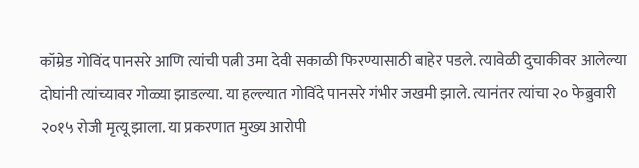कॉम्रेड गोविंद पानसरे आणि त्यांची पत्नी उमा देवी सकाळी फिरण्यासाठी बाहेर पडले. त्यावेळी दुचाकीवर आलेल्या दोघांनी त्यांच्यावर गोळ्या झाडल्या. या हल्ल्यात गोविंदे पानसरे गंभीर जखमी झाले. त्यानंतर त्यांचा २० फेब्रुवारी २०१५ रोजी मृत्यू झाला. या प्रकरणात मुख्य आरोपी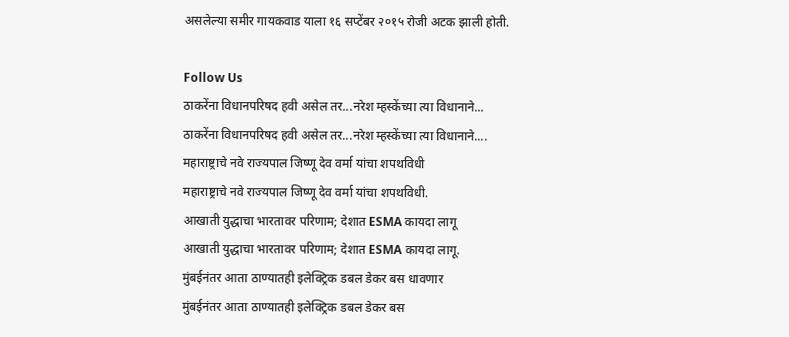असलेल्या समीर गायकवाड याला १६ सप्टेंबर २०१५ रोजी अटक झाली होती.

Follow Us
ठाकरेंना विधानपरिषद हवी असेल तर...नरेश म्हस्केंच्या त्या विधानाने...
ठाकरेंना विधानपरिषद हवी असेल तर...नरेश म्हस्केंच्या त्या विधानाने....
महाराष्ट्राचे नवे राज्यपाल जिष्णू देव वर्मा यांचा शपथविधी
महाराष्ट्राचे नवे राज्यपाल जिष्णू देव वर्मा यांचा शपथविधी.
आखाती युद्धाचा भारतावर परिणाम; देशात ESMA कायदा लागू
आखाती युद्धाचा भारतावर परिणाम; देशात ESMA कायदा लागू.
मुंबईनंतर आता ठाण्यातही इलेक्ट्रिक डबल डेकर बस धावणार
मुंबईनंतर आता ठाण्यातही इलेक्ट्रिक डबल डेकर बस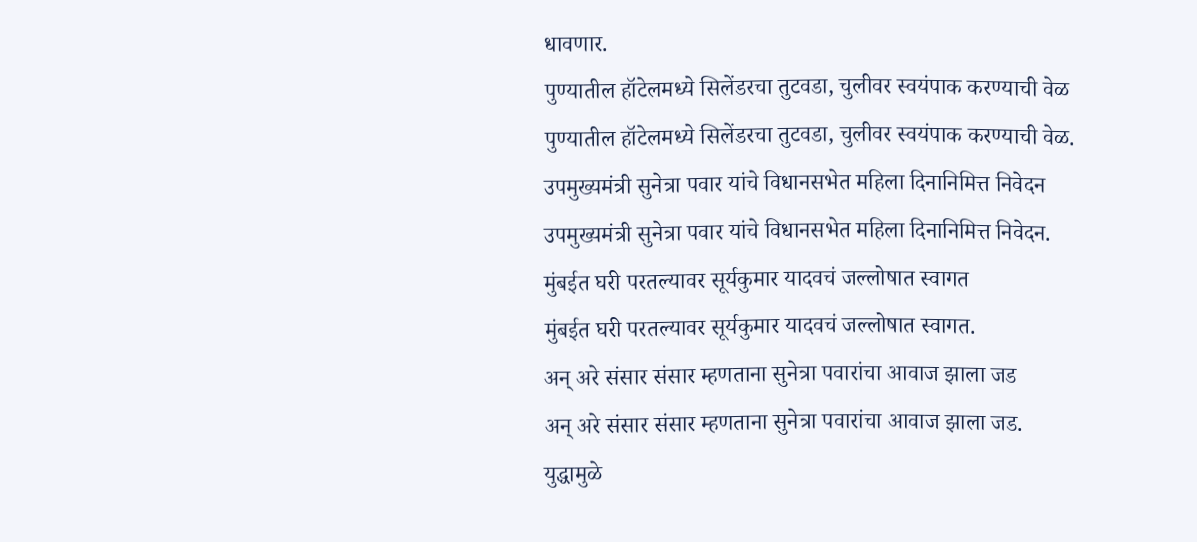धावणार.
पुण्यातील हॉटेलमध्ये सिलेंडरचा तुटवडा, चुलीवर स्वयंपाक करण्याची वेळ
पुण्यातील हॉटेलमध्ये सिलेंडरचा तुटवडा, चुलीवर स्वयंपाक करण्याची वेळ.
उपमुख्यमंत्री सुनेत्रा पवार यांचे विधानसभेत महिला दिनानिमित्त निवेदन
उपमुख्यमंत्री सुनेत्रा पवार यांचे विधानसभेत महिला दिनानिमित्त निवेदन.
मुंबईत घरी परतल्यावर सूर्यकुमार यादवचं जल्लोषात स्वागत
मुंबईत घरी परतल्यावर सूर्यकुमार यादवचं जल्लोषात स्वागत.
अन् अरे संसार संसार म्हणताना सुनेत्रा पवारांचा आवाज झाला जड
अन् अरे संसार संसार म्हणताना सुनेत्रा पवारांचा आवाज झाला जड.
युद्धामुळे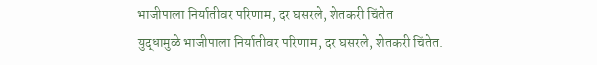भाजीपाला निर्यातीवर परिणाम, दर घसरले, शेतकरी चिंतेत
युद्धामुळे भाजीपाला निर्यातीवर परिणाम, दर घसरले, शेतकरी चिंतेत.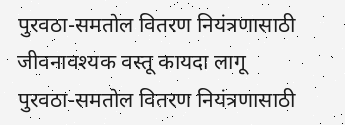पुरवठा-समतोल वितरण नियंत्रणासाठी जीवनावश्यक वस्तू कायदा लागू
पुरवठा-समतोल वितरण नियंत्रणासाठी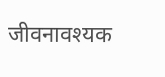जीवनावश्यक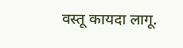वस्तू कायदा लागू.